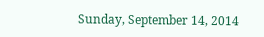Sunday, September 14, 2014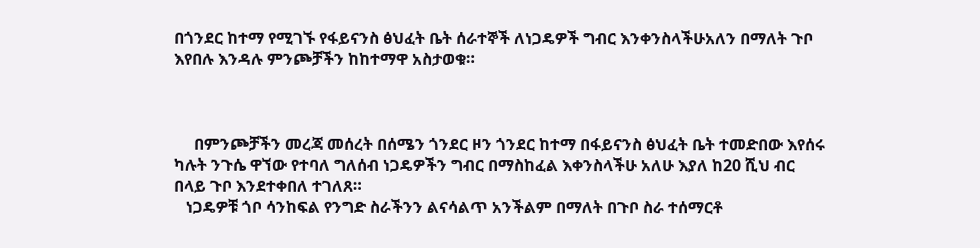በጎንደር ከተማ የሚገኙ የፋይናንስ ፅህፈት ቤት ሰራተኞች ለነጋዴዎች ግብር እንቀንስላችሁአለን በማለት ጉቦ እየበሉ እንዳሉ ምንጮቻችን ከከተማዋ አስታወቁ።



     በምንጮቻችን መረጃ መሰረት በሰሜን ጎንደር ዞን ጎንደር ከተማ በፋይናንስ ፅህፈት ቤት ተመድበው እየሰሩ ካሉት ንጉሴ ዋኘው የተባለ ግለሰብ ነጋዴዎችን ግብር በማስከፈል እቀንስላችሁ አለሁ እያለ ከ20 ሺህ ብር በላይ ጉቦ እንደተቀበለ ተገለጸ።
   ነጋዴዎቹ ጎቦ ሳንከፍል የንግድ ስራችንን ልናሳልጥ አንችልም በማለት በጉቦ ስራ ተሰማርቶ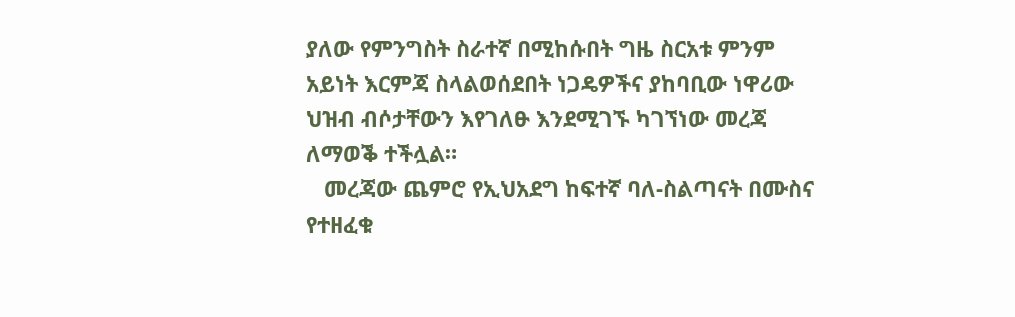ያለው የምንግስት ስራተኛ በሚከሱበት ግዜ ስርአቱ ምንም አይነት እርምጃ ስላልወሰደበት ነጋዴዎችና ያከባቢው ነዋሪው ህዝብ ብሶታቸውን እየገለፁ እንደሚገኙ ካገኘነው መረጃ ለማወቕ ተችሏል።
   መረጃው ጨምሮ የኢህአደግ ከፍተኛ ባለ-ስልጣናት በሙስና የተዘፈቁ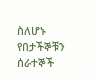ስለሆኑ የበታችኞቹን ሰራተኞች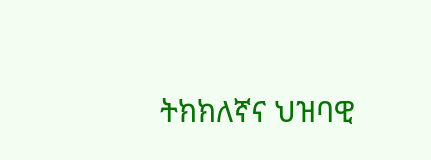ትክክለኛና ህዝባዊ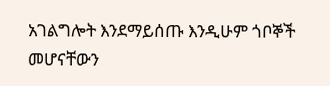አገልግሎት እንደማይሰጡ እንዲሁም ጎቦኞች መሆናቸውን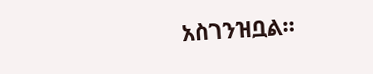አስገንዝቧል።